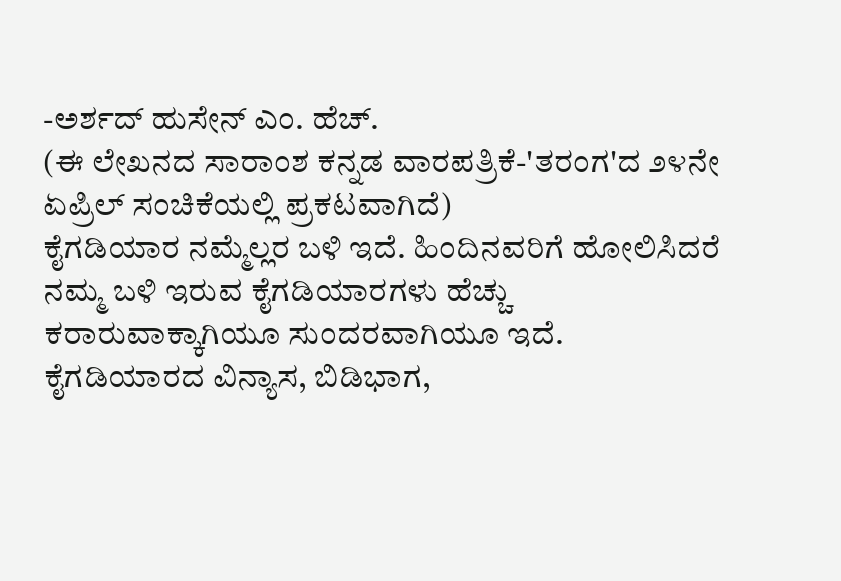-ಅರ್ಶದ್ ಹುಸೇನ್ ಎಂ. ಹೆಚ್.
(ಈ ಲೇಖನದ ಸಾರಾಂಶ ಕನ್ನಡ ವಾರಪತ್ರಿಕೆ-'ತರಂಗ'ದ ೨೪ನೇ ಏಪ್ರಿಲ್ ಸಂಚಿಕೆಯಲ್ಲಿ ಪ್ರಕಟವಾಗಿದೆ)
ಕೈಗಡಿಯಾರ ನಮ್ಮೆಲ್ಲರ ಬಳಿ ಇದೆ. ಹಿಂದಿನವರಿಗೆ ಹೋಲಿಸಿದರೆ ನಮ್ಮ ಬಳಿ ಇರುವ ಕೈಗಡಿಯಾರಗಳು ಹೆಚ್ಚು ಕರಾರುವಾಕ್ಕಾಗಿಯೂ ಸುಂದರವಾಗಿಯೂ ಇದೆ. ಕೈಗಡಿಯಾರದ ವಿನ್ಯಾಸ, ಬಿಡಿಭಾಗ,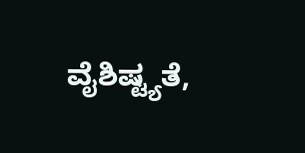ವೈಶಿಷ್ಟ್ಯತೆ,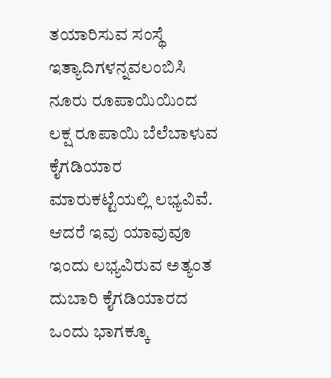ತಯಾರಿಸುವ ಸಂಸ್ಥೆ ಇತ್ಯಾದಿಗಳನ್ನವಲಂಬಿಸಿ ನೂರು ರೂಪಾಯಿಯಿಂದ ಲಕ್ಷ ರೂಪಾಯಿ ಬೆಲೆಬಾಳುವ ಕೈಗಡಿಯಾರ ಮಾರುಕಟ್ಟೆಯಲ್ಲಿ ಲಭ್ಯವಿವೆ. ಆದರೆ ಇವು ಯಾವುವೂ ಇಂದು ಲಭ್ಯವಿರುವ ಅತ್ಯಂತ ದುಬಾರಿ ಕೈಗಡಿಯಾರದ ಒಂದು ಭಾಗಕ್ಕೂ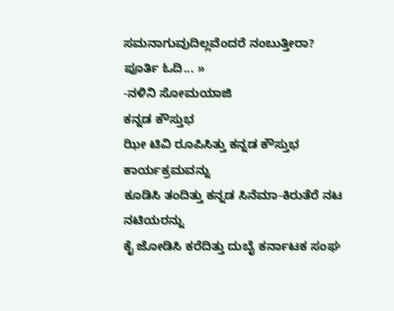ಸಮನಾಗುವುದಿಲ್ಲವೆಂದರೆ ನಂಬುತ್ತೀರಾ?   ಪೂರ್ತಿ ಓದಿ... »
-ನಳಿನಿ ಸೋಮಯಾಜಿ
ಕನ್ನಡ ಕೌಸ್ತುಭ
ಝೀ ಟಿವಿ ರೂಪಿಸಿತ್ತು ಕನ್ನಡ ಕೌಸ್ತುಭ ಕಾರ್ಯಕ್ರಮವನ್ನು
ಕೂಡಿಸಿ ತಂದಿತ್ತು ಕನ್ನಡ ಸಿನೆಮಾ-ಕಿರುತೆರೆ ನಟ ನಟಿಯರನ್ನು
ಕೈ ಜೋಡಿಸಿ ಕರೆದಿತ್ತು ದುಬೈ ಕರ್ನಾಟಕ ಸಂಘ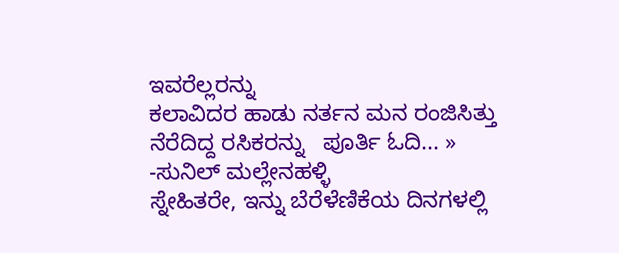ಇವರೆಲ್ಲರನ್ನು
ಕಲಾವಿದರ ಹಾಡು ನರ್ತನ ಮನ ರಂಜಿಸಿತ್ತು ನೆರೆದಿದ್ದ ರಸಿಕರನ್ನು   ಪೂರ್ತಿ ಓದಿ... »
-ಸುನಿಲ್ ಮಲ್ಲೇನಹಳ್ಳಿ
ಸ್ನೇಹಿತರೇ, ಇನ್ನು ಬೆರೆಳೆಣಿಕೆಯ ದಿನಗಳಲ್ಲಿ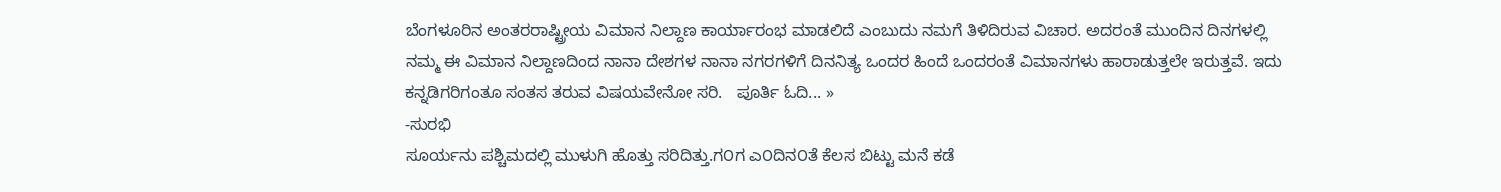ಬೆಂಗಳೂರಿನ ಅಂತರರಾಷ್ಟ್ರೀಯ ವಿಮಾನ ನಿಲ್ದಾಣ ಕಾರ್ಯಾರಂಭ ಮಾಡಲಿದೆ ಎಂಬುದು ನಮಗೆ ತಿಳಿದಿರುವ ವಿಚಾರ. ಅದರಂತೆ ಮುಂದಿನ ದಿನಗಳಲ್ಲಿ ನಮ್ಮ ಈ ವಿಮಾನ ನಿಲ್ದಾಣದಿಂದ ನಾನಾ ದೇಶಗಳ ನಾನಾ ನಗರಗಳಿಗೆ ದಿನನಿತ್ಯ ಒಂದರ ಹಿಂದೆ ಒಂದರಂತೆ ವಿಮಾನಗಳು ಹಾರಾಡುತ್ತಲೇ ಇರುತ್ತವೆ. ಇದು ಕನ್ನಡಿಗರಿಗಂತೂ ಸಂತಸ ತರುವ ವಿಷಯವೇನೋ ಸರಿ.   ಪೂರ್ತಿ ಓದಿ... »
-ಸುರಭಿ
ಸೂರ್ಯನು ಪಶ್ಚಿಮದಲ್ಲಿ ಮುಳುಗಿ ಹೊತ್ತು ಸರಿದಿತ್ತು.ಗ೦ಗ ಎ೦ದಿನ೦ತೆ ಕೆಲಸ ಬಿಟ್ಟು ಮನೆ ಕಡೆ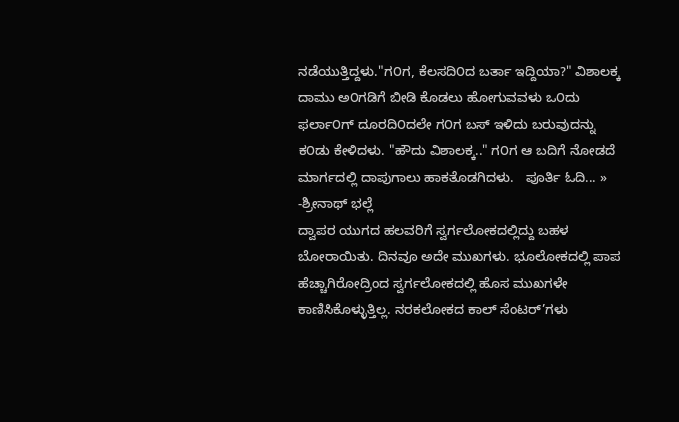ನಡೆಯುತ್ತಿದ್ದಳು."ಗ೦ಗ, ಕೆಲಸದಿ೦ದ ಬರ್ತಾ ಇದ್ದಿಯಾ?" ವಿಶಾಲಕ್ಕ ದಾಮು ಅ೦ಗಡಿಗೆ ಬೀಡಿ ಕೊಡಲು ಹೋಗುವವಳು ಒ೦ದು ಫರ್ಲಾ೦ಗ್ ದೂರದಿ೦ದಲೇ ಗ೦ಗ ಬಸ್ ಇಳಿದು ಬರುವುದನ್ನು ಕ೦ಡು ಕೇಳಿದಳು. "ಹೌದು ವಿಶಾಲಕ್ಕ.." ಗ೦ಗ ಆ ಬದಿಗೆ ನೋಡದೆ ಮಾರ್ಗದಲ್ಲಿ ದಾಪುಗಾಲು ಹಾಕತೊಡಗಿದಳು.   ಪೂರ್ತಿ ಓದಿ... »
-ಶ್ರೀನಾಥ್ ಭಲ್ಲೆ
ದ್ವಾಪರ ಯುಗದ ಹಲವರಿಗೆ ಸ್ವರ್ಗಲೋಕದಲ್ಲಿದ್ದು ಬಹಳ ಬೋರಾಯಿತು. ದಿನವೂ ಅದೇ ಮುಖಗಳು. ಭೂಲೋಕದಲ್ಲಿ ಪಾಪ ಹೆಚ್ಚಾಗಿರೋದ್ರಿಂದ ಸ್ವರ್ಗಲೋಕದಲ್ಲಿ ಹೊಸ ಮುಖಗಳೇ ಕಾಣಿಸಿಕೊಳ್ಳುತ್ತಿಲ್ಲ. ನರಕಲೋಕದ ಕಾಲ್ ಸೆಂಟರ್’ಗಳು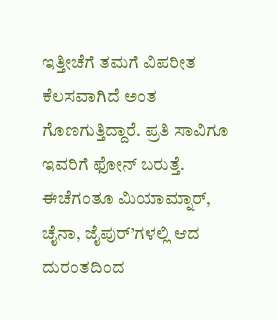ಇತ್ತೀಚೆಗೆ ತಮಗೆ ವಿಪರೀತ ಕೆಲಸವಾಗಿದೆ ಅಂತ ಗೊಣಗುತ್ತಿದ್ದಾರೆ. ಪ್ರತಿ ಸಾವಿಗೂ ಇವರಿಗೆ ಫೋನ್ ಬರುತ್ತೆ. ಈಚೆಗಂತೂ ಮಿಯಾಮ್ನಾರ್, ಚೈನಾ, ಜೈಪುರ್’ಗಳಲ್ಲಿ ಆದ ದುರಂತದಿಂದ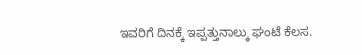ಇವರಿಗೆ ದಿನಕ್ಕೆ ಇಪ್ಪತ್ತುನಾಲ್ಕು ಘಂಟೆ ಕೆಲಸ.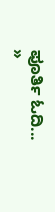ಪೂರ್ತಿ ಓದಿ... »